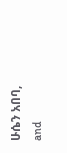ሁሴን አበባ, and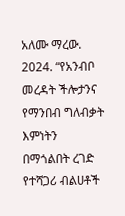አለሙ ማረው. 2024. “የአንብቦ መረዳት ችሎታንና የማንበብ ግለብቃት እምነትን በማጎልበት ረገድ የተሻጋሪ ብልሀቶች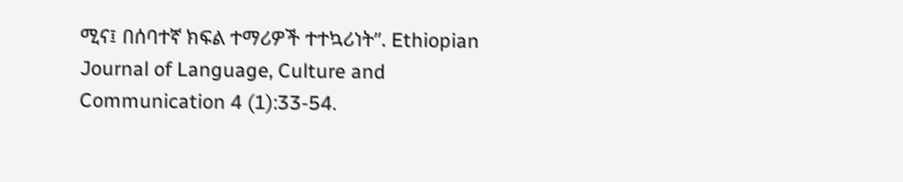ሚና፤ በሰባተኛ ክፍል ተማሪዎች ተተኳሪነት”. Ethiopian Journal of Language, Culture and Communication 4 (1):33-54.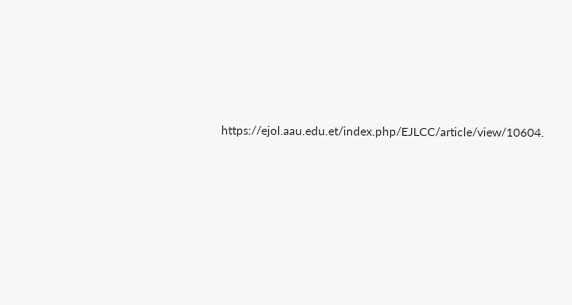https://ejol.aau.edu.et/index.php/EJLCC/article/view/10604.